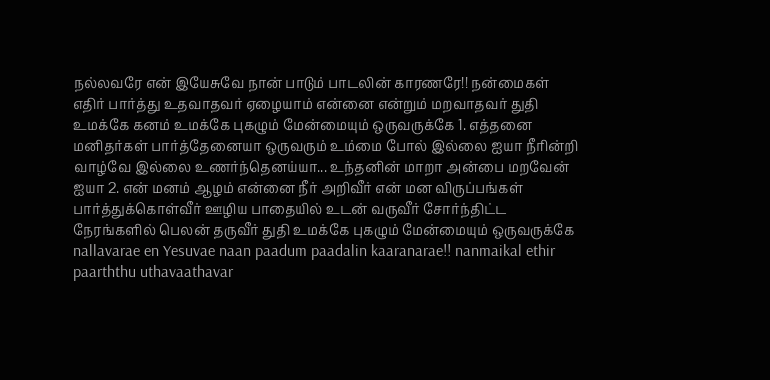நல்லவரே என் இயேசுவே நான் பாடும் பாடலின் காரணரே!! நன்மைகள் எதிர் பார்த்து உதவாதவர் ஏழையாம் என்னை என்றும் மறவாதவர் துதி உமக்கே கனம் உமக்கே புகழும் மேன்மையும் ஒருவருக்கே 1. எத்தனை மனிதர்கள் பார்த்தேனையா ஒருவரும் உம்மை போல் இல்லை ஐயா நீரின்றி வாழ்வே இல்லை உணர்ந்தெனய்யா... உந்தனின் மாறா அன்பை மறவேன் ஐயா 2. என் மனம் ஆழம் என்னை நீர் அறிவீர் என் மன விருப்பங்கள் பார்த்துக்கொள்வீர் ஊழிய பாதையில் உடன் வருவீர் சோர்ந்திட்ட நேரங்களில் பெலன் தருவீர் துதி உமக்கே புகழும் மேன்மையும் ஒருவருக்கே nallavarae en Yesuvae naan paadum paadalin kaaranarae!! nanmaikal ethir paarththu uthavaathavar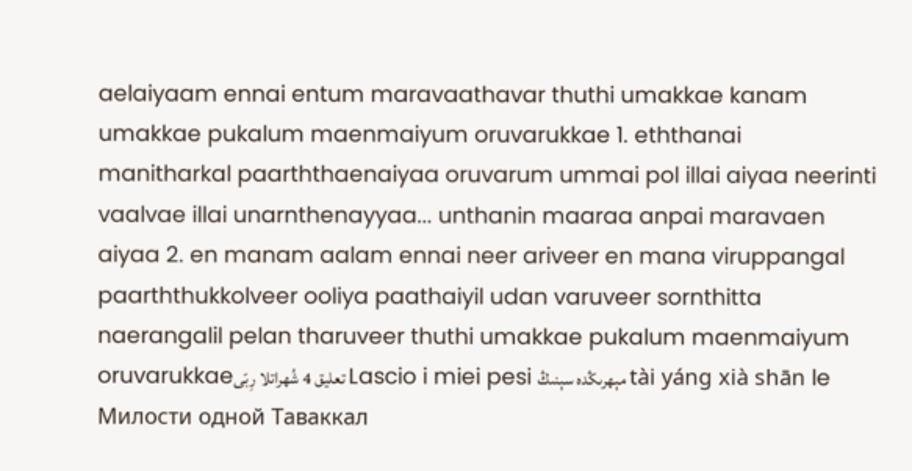aelaiyaam ennai entum maravaathavar thuthi umakkae kanam umakkae pukalum maenmaiyum oruvarukkae 1. eththanai manitharkal paarththaenaiyaa oruvarum ummai pol illai aiyaa neerinti vaalvae illai unarnthenayyaa... unthanin maaraa anpai maravaen aiyaa 2. en manam aalam ennai neer ariveer en mana viruppangal paarththukkolveer ooliya paathaiyil udan varuveer sornthitta naerangalil pelan tharuveer thuthi umakkae pukalum maenmaiyum oruvarukkaeتعليق 4 شُهراتلا رِبّی Lascio i miei pesi مېھرىڭدە سېنىڭ tài yáng xià shān le Милости одной Таваккал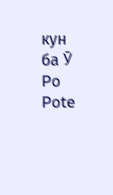кун ба Ӯ Po Pote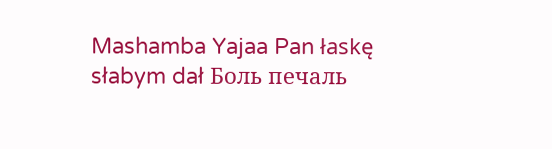Mashamba Yajaa Pan łaskę słabym dał Боль печаль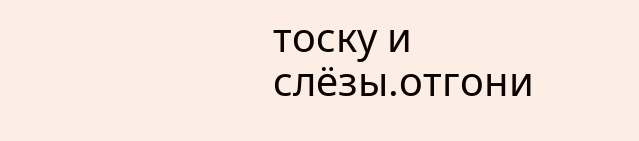тоску и слёзы.отгони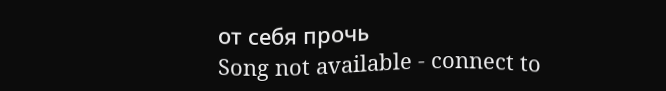от себя прочь
Song not available - connect to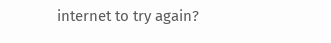internet to try again?